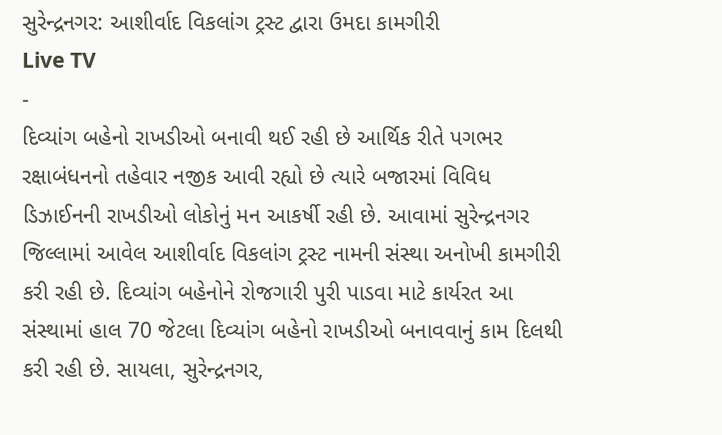સુરેન્દ્રનગર: આશીર્વાદ વિકલાંગ ટ્રસ્ટ દ્વારા ઉમદા કામગીરી
Live TV
-
દિવ્યાંગ બહેનો રાખડીઓ બનાવી થઈ રહી છે આર્થિક રીતે પગભર
રક્ષાબંધનનો તહેવાર નજીક આવી રહ્યો છે ત્યારે બજારમાં વિવિધ ડિઝાઈનની રાખડીઓ લોકોનું મન આકર્ષી રહી છે. આવામાં સુરેન્દ્રનગર જિલ્લામાં આવેલ આશીર્વાદ વિકલાંગ ટ્રસ્ટ નામની સંસ્થા અનોખી કામગીરી કરી રહી છે. દિવ્યાંગ બહેનોને રોજગારી પુરી પાડવા માટે કાર્યરત આ સંસ્થામાં હાલ 70 જેટલા દિવ્યાંગ બહેનો રાખડીઓ બનાવવાનું કામ દિલથી કરી રહી છે. સાયલા, સુરેન્દ્રનગર,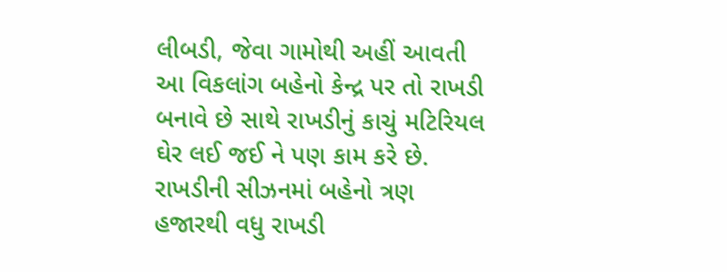લીબડી, જેવા ગામોથી અહીં આવતી આ વિકલાંગ બહેનો કેન્દ્ર પર તો રાખડી બનાવે છે સાથે રાખડીનું કાચું મટિરિયલ ઘેર લઈ જઈ ને પણ કામ કરે છે. રાખડીની સીઝનમાં બહેનો ત્રણ હજારથી વધુ રાખડી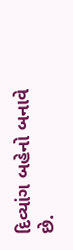દિવ્યાંગ બહેનો બનાવે છે.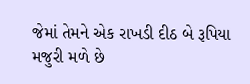જેમાં તેમને એક રાખડી દીઠ બે રૂપિયા મજુરી મળે છે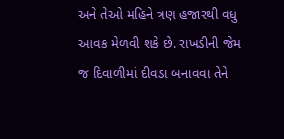અને તેઓ મહિને ત્રણ હજારથી વધુ આવક મેળવી શકે છે. રાખડીની જેમ જ દિવાળીમાં દીવડા બનાવવા તેને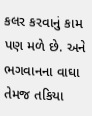કલર કરવાનું કામ પણ મળે છે. અને ભગવાનના વાઘા તેમજ તકિયા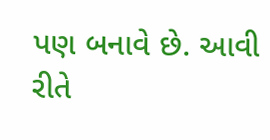પણ બનાવે છે. આવી રીતે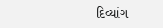દિવ્યાંગ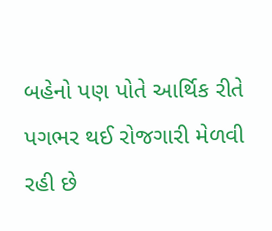બહેનો પણ પોતે આર્થિક રીતે પગભર થઈ રોજગારી મેળવી રહી છે